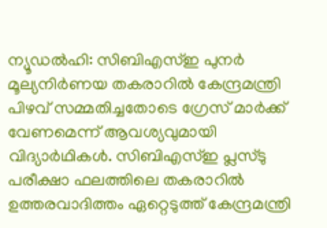ന്യൂഡൽഹി: സിബിഎസ്ഇ പുനർ മൂല്യനിർണയ തകരാറിൽ കേന്ദ്രമന്ത്രി പിഴവ് സമ്മതിച്ചതോടെ ഗ്രേസ് മാർക്ക് വേണമെന്ന് ആവശ്യവുമായി വിദ്യാർഥികൾ. സിബിഎസ്ഇ പ്ലസ്ടു പരീക്ഷാ ഫലത്തിലെ തകരാറിൽ ഉത്തരവാദിത്തം ഏറ്റെടുത്ത് കേന്ദ്രമന്ത്രി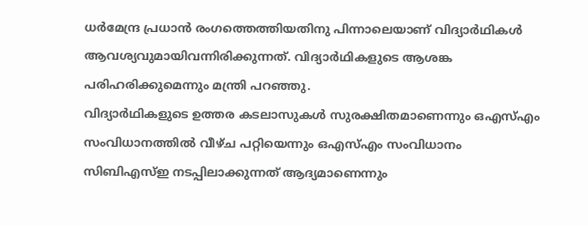ധർമേന്ദ്ര പ്രധാൻ രംഗത്തെത്തിയതിനു പിന്നാലെയാണ് വിദ്യാർഥികൾ ആവശ്യവുമായിവന്നിരിക്കുന്നത്. വിദ്യാർഥികളുടെ ആശങ്ക പരിഹരിക്കുമെന്നും മന്ത്രി പറഞ്ഞു.
വിദ്യാർഥികളുടെ ഉത്തര കടലാസുകൾ സുരക്ഷിതമാണെന്നും ഒഎസ്എം സംവിധാനത്തിൽ വീഴ്ച പറ്റിയെന്നും ഒഎസ്എം സംവിധാനം സിബിഎസ്ഇ നടപ്പിലാക്കുന്നത് ആദ്യമാണെന്നും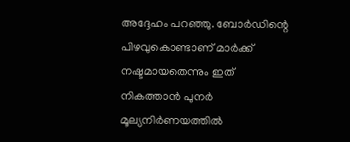അദ്ദേഹം പറഞ്ഞു. ബോർഡിന്റെ പിഴവുകൊണ്ടാണ് മാർക്ക് നഷ്ടമായതെന്നും ഇത് നികത്താൻ പുനർ മൂല്യനിർണയത്തിൽ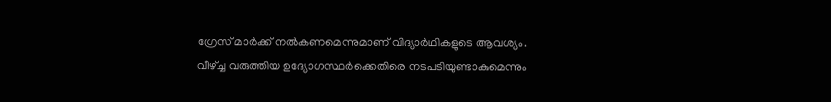ഗ്രേസ് മാർക്ക് നൽകണമെന്നുമാണ് വിദ്യാർഥികളുടെ ആവശ്യം.
വീഴ്ച്ച വരുത്തിയ ഉദ്യോഗസ്ഥർക്കെതിരെ നടപടിയുണ്ടാകുമെന്നും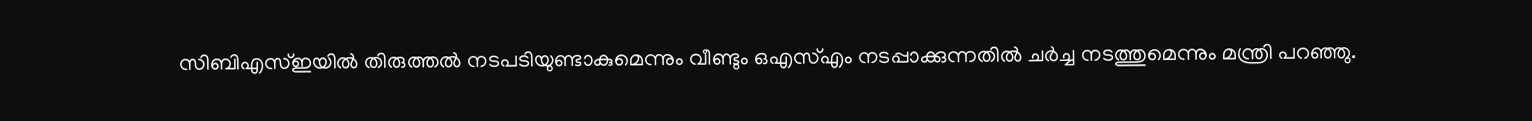സിബിഎസ്ഇയിൽ തിരുത്തൽ നടപടിയുണ്ടാകുമെന്നും വീണ്ടും ഒഎസ്എം നടപ്പാക്കുന്നതിൽ ചർച്ച നടത്തുമെന്നും മന്ത്രി പറഞ്ഞു.